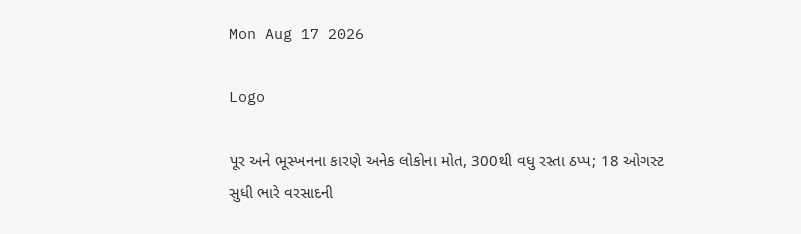Mon Aug 17 2026

Logo

પૂર અને ભૂસ્ખનના કારણે અનેક લોકોના મોત, 300થી વધુ રસ્તા ઠપ્પ; 18 ઓગસ્ટ સુધી ભારે વરસાદની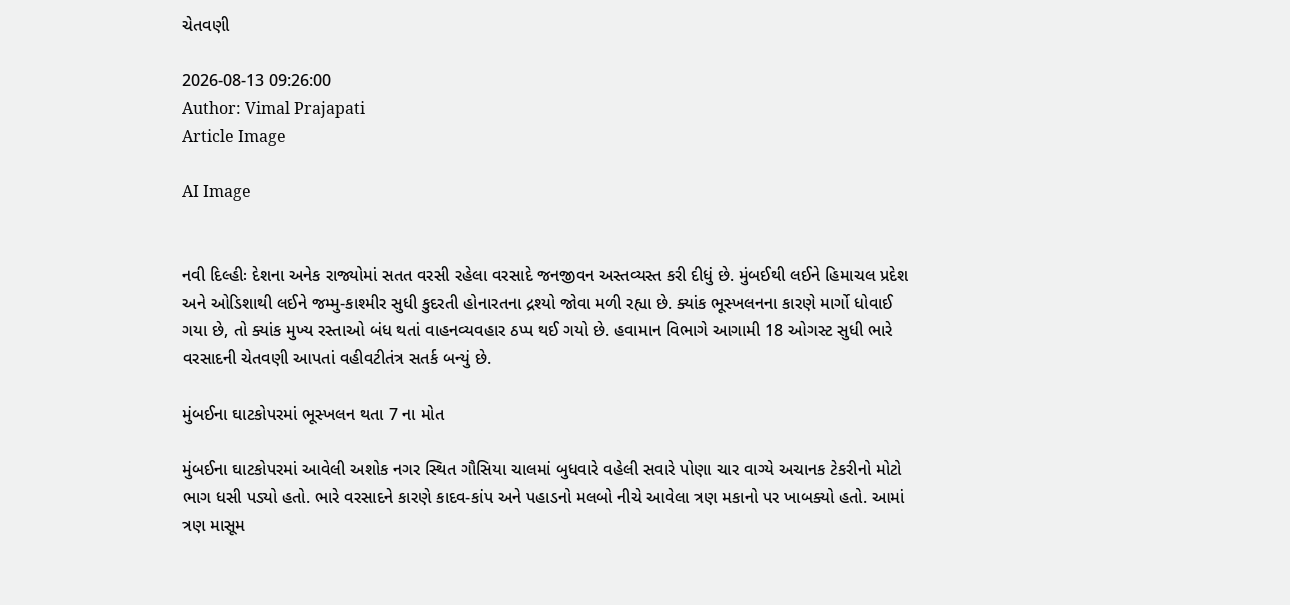ચેતવણી

2026-08-13 09:26:00
Author: Vimal Prajapati
Article Image

AI Image


નવી દિલ્હીઃ દેશના અનેક રાજ્યોમાં સતત વરસી રહેલા વરસાદે જનજીવન અસ્તવ્યસ્ત કરી દીધું છે. મુંબઈથી લઈને હિમાચલ પ્રદેશ અને ઓડિશાથી લઈને જમ્મુ-કાશ્મીર સુધી કુદરતી હોનારતના દ્રશ્યો જોવા મળી રહ્યા છે. ક્યાંક ભૂસ્ખલનના કારણે માર્ગો ધોવાઈ ગયા છે, તો ક્યાંક મુખ્ય રસ્તાઓ બંધ થતાં વાહનવ્યવહાર ઠપ્પ થઈ ગયો છે. હવામાન વિભાગે આગામી 18 ઓગસ્ટ સુધી ભારે વરસાદની ચેતવણી આપતાં વહીવટીતંત્ર સતર્ક બન્યું છે.

મુંબઈના ઘાટકોપરમાં ભૂસ્ખલન થતા 7 ના મોત

મુંબઈના ઘાટકોપરમાં આવેલી અશોક નગર સ્થિત ગૌસિયા ચાલમાં બુધવારે વહેલી સવારે પોણા ચાર વાગ્યે અચાનક ટેકરીનો મોટો ભાગ ધસી પડ્યો હતો. ભારે વરસાદને કારણે કાદવ-કાંપ અને પહાડનો મલબો નીચે આવેલા ત્રણ મકાનો પર ખાબક્યો હતો. આમાં ત્રણ માસૂમ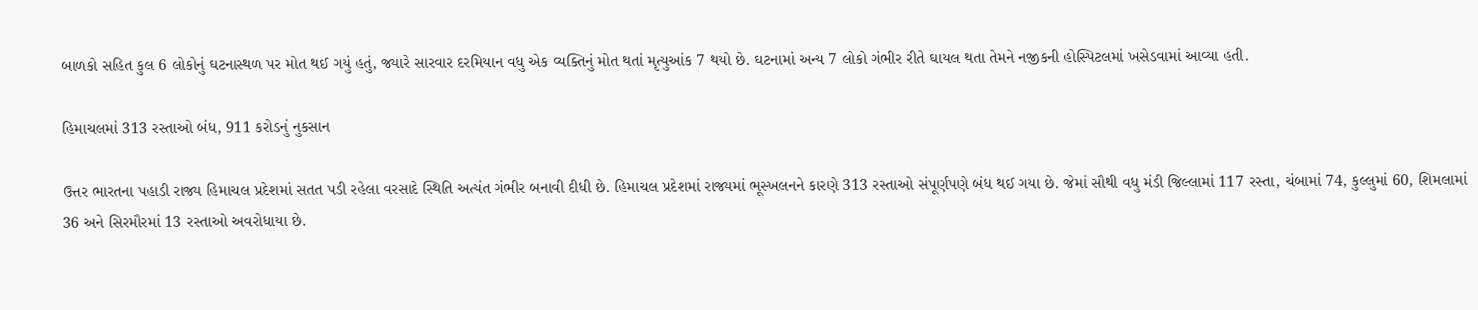બાળકો સહિત કુલ 6 લોકોનું ઘટનાસ્થળ પર મોત થઈ ગયું હતું, જ્યારે સારવાર દરમિયાન વધુ એક વ્યક્તિનું મોત થતાં મૃત્યુઆંક 7 થયો છે. ઘટનામાં અન્ય 7 લોકો ગંભીર રીતે ઘાયલ થતા તેમને નજીકની હોસ્પિટલમાં ખસેડવામાં આવ્યા હતી.

હિમાચલમાં 313 રસ્તાઓ બંધ, 911 કરોડનું નુકસાન

ઉત્તર ભારતના પહાડી રાજ્ય હિમાચલ પ્રદેશમાં સતત પડી રહેલા વરસાદે સ્થિતિ અત્યંત ગંભીર બનાવી દીધી છે. હિમાચલ પ્રદેશમાં રાજ્યમાં ભૂસ્ખલનને કારણે 313 રસ્તાઓ સંપૂર્ણપણે બંધ થઈ ગયા છે. જેમાં સૌથી વધુ મંડી જિલ્લામાં 117 રસ્તા, ચંબામાં 74, કુલ્લુમાં 60, શિમલામાં 36 અને સિરમૌરમાં 13 રસ્તાઓ અવરોધાયા છે.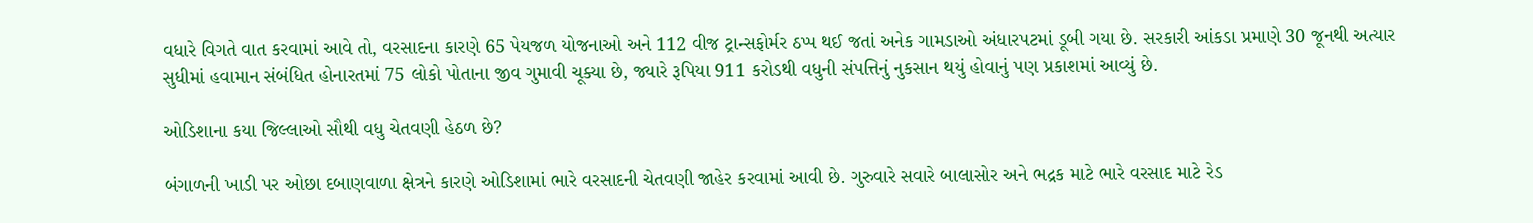વધારે વિગતે વાત કરવામાં આવે તો, વરસાદના કારણે 65 પેયજળ યોજનાઓ અને 112 વીજ ટ્રાન્સફોર્મર ઠપ્પ થઈ જતાં અનેક ગામડાઓ અંધારપટમાં ડૂબી ગયા છે. સરકારી આંકડા પ્રમાણે 30 જૂનથી અત્યાર સુધીમાં હવામાન સંબંધિત હોનારતમાં 75 લોકો પોતાના જીવ ગુમાવી ચૂક્યા છે, જ્યારે રૂપિયા 911 કરોડથી વધુની સંપત્તિનું નુકસાન થયું હોવાનું પણ પ્રકાશમાં આવ્યું છે.

ઓડિશાના કયા જિલ્લાઓ સૌથી વધુ ચેતવણી હેઠળ છે?

બંગાળની ખાડી પર ઓછા દબાણવાળા ક્ષેત્રને કારણે ઓડિશામાં ભારે વરસાદની ચેતવણી જાહેર કરવામાં આવી છે. ગુરુવારે સવારે બાલાસોર અને ભદ્રક માટે ભારે વરસાદ માટે રેડ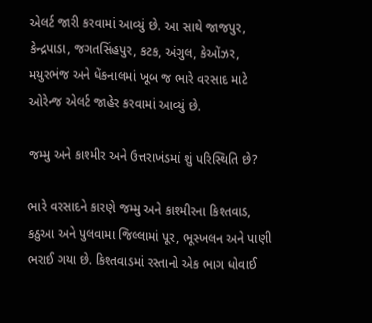એલર્ટ જારી કરવામાં આવ્યું છે. આ સાથે જાજપુર, કેન્દ્રપાડા, જગતસિંહપુર, કટક, અંગુલ, કેઓંઝર, મયુરભંજ અને ધેંકનાલમાં ખૂબ જ ભારે વરસાદ માટે ઓરેન્જ એલર્ટ જાહેર કરવામાં આવ્યું છે.

જમ્મુ અને કાશ્મીર અને ઉત્તરાખંડમાં શું પરિસ્થિતિ છે?

ભારે વરસાદને કારણે જમ્મુ અને કાશ્મીરના કિશ્તવાડ, કઠુઆ અને પુલવામા જિલ્લામાં પૂર, ભૂસ્ખલન અને પાણી ભરાઈ ગયા છે. કિશ્તવાડમાં રસ્તાનો એક ભાગ ધોવાઈ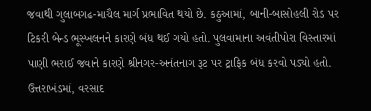જવાથી ગુલાબગઢ-માચૈલ માર્ગ પ્રભાવિત થયો છે. કઠુઆમાં, બાની-બાસોહલી રોડ પર ટિકરી બેન્ડ ભૂસ્ખલનને કારણે બંધ થઈ ગયો હતો. પુલવામાના અવંતીપોરા વિસ્તારમાં પાણી ભરાઈ જવાને કારણે શ્રીનગર-અનંતનાગ રૂટ પર ટ્રાફિક બંધ કરવો પડ્યો હતો. ઉત્તરાખંડમાં, વરસાદ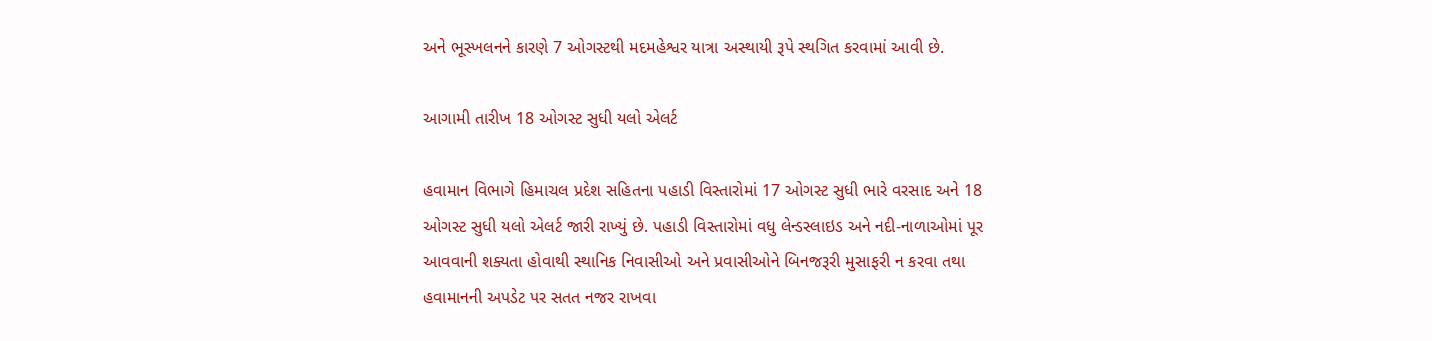અને ભૂસ્ખલનને કારણે 7 ઓગસ્ટથી મદમહેશ્વર યાત્રા અસ્થાયી રૂપે સ્થગિત કરવામાં આવી છે.

આગામી તારીખ 18 ઓગસ્ટ સુધી યલો એલર્ટ

હવામાન વિભાગે હિમાચલ પ્રદેશ સહિતના પહાડી વિસ્તારોમાં 17 ઓગસ્ટ સુધી ભારે વરસાદ અને 18 ઓગસ્ટ સુધી યલો એલર્ટ જારી રાખ્યું છે. પહાડી વિસ્તારોમાં વધુ લેન્ડસ્લાઇડ અને નદી-નાળાઓમાં પૂર આવવાની શક્યતા હોવાથી સ્થાનિક નિવાસીઓ અને પ્રવાસીઓને બિનજરૂરી મુસાફરી ન કરવા તથા હવામાનની અપડેટ પર સતત નજર રાખવા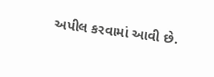અપીલ કરવામાં આવી છે.